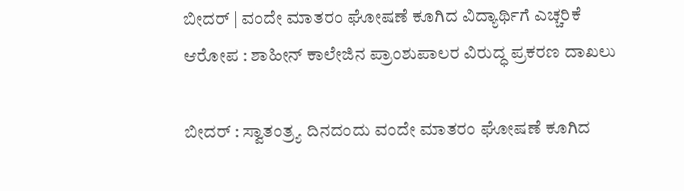ಬೀದರ್ | ವಂದೇ ಮಾತರಂ ಘೋಷಣೆ ಕೂಗಿದ ವಿದ್ಯಾರ್ಥಿಗೆ ಎಚ್ಚರಿಕೆ ಆರೋಪ : ಶಾಹೀನ್ ಕಾಲೇಜಿನ ಪ್ರಾಂಶುಪಾಲರ ವಿರುದ್ಧ ಪ್ರಕರಣ ದಾಖಲು

ಬೀದರ್ : ಸ್ವಾತಂತ್ರ್ಯ ದಿನದಂದು ವಂದೇ ಮಾತರಂ ಘೋಷಣೆ ಕೂಗಿದ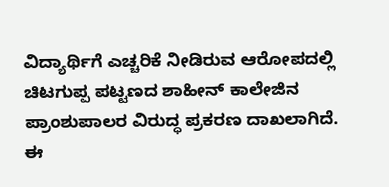ವಿದ್ಯಾರ್ಥಿಗೆ ಎಚ್ಚರಿಕೆ ನೀಡಿರುವ ಆರೋಪದಲ್ಲಿ ಚಿಟಗುಪ್ಪ ಪಟ್ಟಣದ ಶಾಹೀನ್ ಕಾಲೇಜಿನ ಪ್ರಾಂಶುಪಾಲರ ವಿರುದ್ಧ ಪ್ರಕರಣ ದಾಖಲಾಗಿದೆ.
ಈ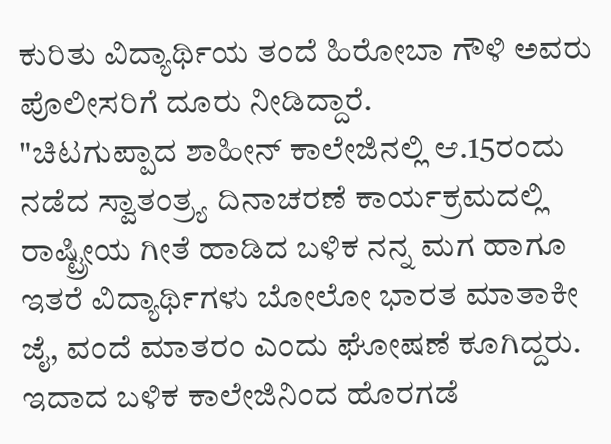ಕುರಿತು ವಿದ್ಯಾರ್ಥಿಯ ತಂದೆ ಹಿರೋಬಾ ಗೌಳಿ ಅವರು ಪೊಲೀಸರಿಗೆ ದೂರು ನೀಡಿದ್ದಾರೆ.
"ಚಿಟಗುಪ್ಪಾದ ಶಾಹೀನ್ ಕಾಲೇಜಿನಲ್ಲಿ ಆ.15ರಂದು ನಡೆದ ಸ್ವಾತಂತ್ರ್ಯ ದಿನಾಚರಣೆ ಕಾರ್ಯಕ್ರಮದಲ್ಲಿ ರಾಷ್ಟ್ರೀಯ ಗೀತೆ ಹಾಡಿದ ಬಳಿಕ ನನ್ನ ಮಗ ಹಾಗೂ ಇತರೆ ವಿದ್ಯಾರ್ಥಿಗಳು ಬೋಲೋ ಭಾರತ ಮಾತಾಕೀ ಜೈ, ವಂದೆ ಮಾತರಂ ಎಂದು ಘೋಷಣೆ ಕೂಗಿದ್ದರು. ಇದಾದ ಬಳಿಕ ಕಾಲೇಜಿನಿಂದ ಹೊರಗಡೆ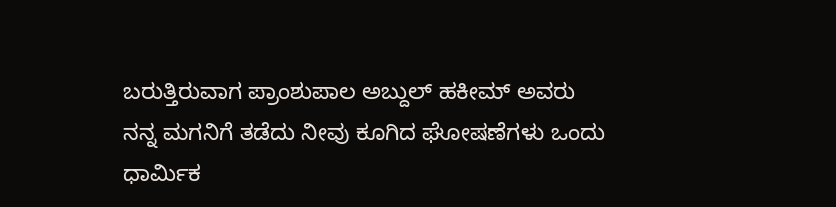ಬರುತ್ತಿರುವಾಗ ಪ್ರಾಂಶುಪಾಲ ಅಬ್ದುಲ್ ಹಕೀಮ್ ಅವರು ನನ್ನ ಮಗನಿಗೆ ತಡೆದು ನೀವು ಕೂಗಿದ ಘೋಷಣೆಗಳು ಒಂದು ಧಾರ್ಮಿಕ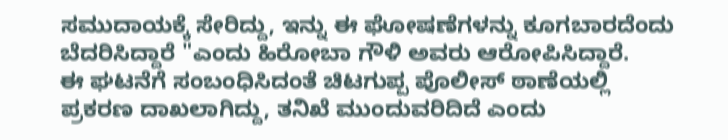ಸಮುದಾಯಕ್ಕೆ ಸೇರಿದ್ದು, ಇನ್ನು ಈ ಘೋಷಣೆಗಳನ್ನು ಕೂಗಬಾರದೆಂದು ಬೆದರಿಸಿದ್ದಾರೆ "ಎಂದು ಹಿರೋಬಾ ಗೌಳಿ ಅವರು ಆರೋಪಿಸಿದ್ದಾರೆ.
ಈ ಘಟನೆಗೆ ಸಂಬಂಧಿಸಿದಂತೆ ಚಿಟಗುಪ್ಪ ಪೊಲೀಸ್ ಠಾಣೆಯಲ್ಲಿ ಪ್ರಕರಣ ದಾಖಲಾಗಿದ್ದು, ತನಿಖೆ ಮುಂದುವರಿದಿದೆ ಎಂದು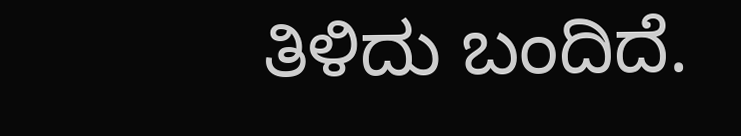ತಿಳಿದು ಬಂದಿದೆ.